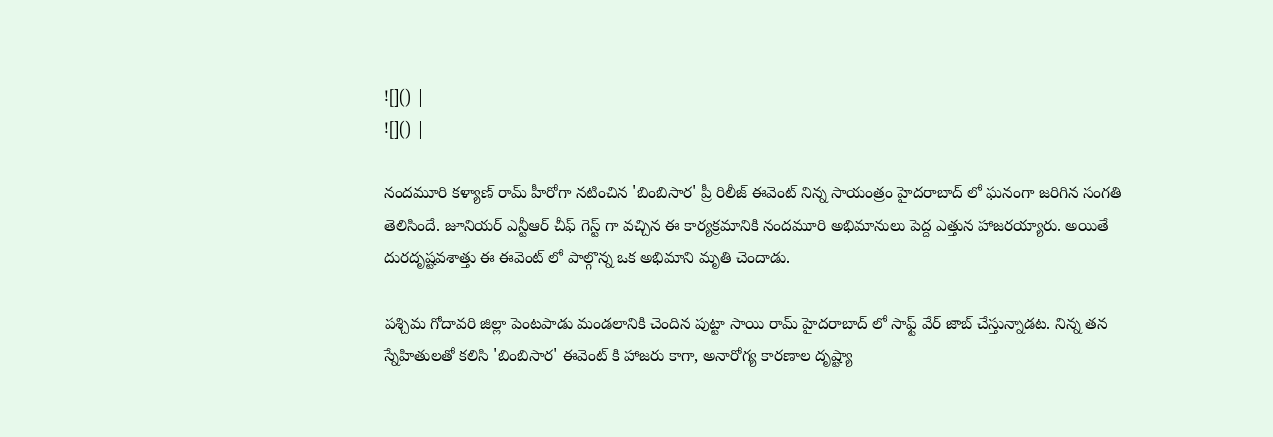![]() |
![]() |

నందమూరి కళ్యాణ్ రామ్ హీరోగా నటించిన 'బింబిసార' ప్రీ రిలీజ్ ఈవెంట్ నిన్న సాయంత్రం హైదరాబాద్ లో ఘనంగా జరిగిన సంగతి తెలిసిందే. జూనియర్ ఎన్టీఆర్ చీఫ్ గెస్ట్ గా వచ్చిన ఈ కార్యక్రమానికి నందమూరి అభిమానులు పెద్ద ఎత్తున హాజరయ్యారు. అయితే దురదృష్టవశాత్తు ఈ ఈవెంట్ లో పాల్గొన్న ఒక అభిమాని మృతి చెందాడు.

పశ్చిమ గోదావరి జిల్లా పెంటపాడు మండలానికి చెందిన పుట్టా సాయి రామ్ హైదరాబాద్ లో సాఫ్ట్ వేర్ జాబ్ చేస్తున్నాడట. నిన్న తన స్నేహితులతో కలిసి 'బింబిసార' ఈవెంట్ కి హాజరు కాగా, అనారోగ్య కారణాల దృష్ట్యా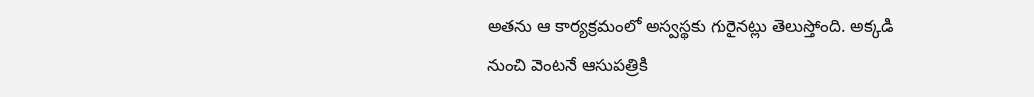అతను ఆ కార్యక్రమంలో అస్వస్థకు గురైనట్లు తెలుస్తోంది. అక్కడి నుంచి వెంటనే ఆసుపత్రికి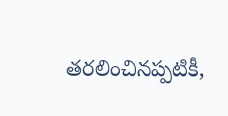తరలించినప్పటికీ,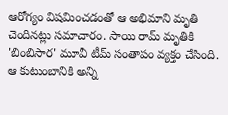ఆరోగ్యం విషమించడంతో ఆ అభిమాని మృతి చెందినట్లు సమాచారం. సాయి రామ్ మృతికి 'బింబిసార' మూవీ టీమ్ సంతాపం వ్యక్తం చేసింది. ఆ కుటుంబానికి అన్ని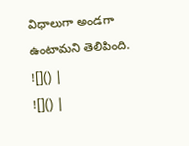విధాలుగా అండగా ఉంటామని తెలిపింది.
![]() |
![]() |